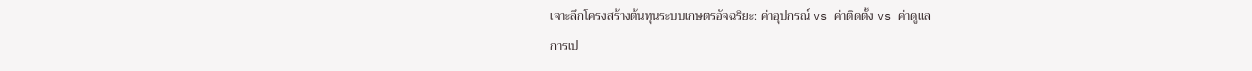เจาะลึกโครงสร้างต้นทุนระบบเกษตรอัจฉริยะ: ค่าอุปกรณ์ vs ค่าติดตั้ง vs ค่าดูแล
การเป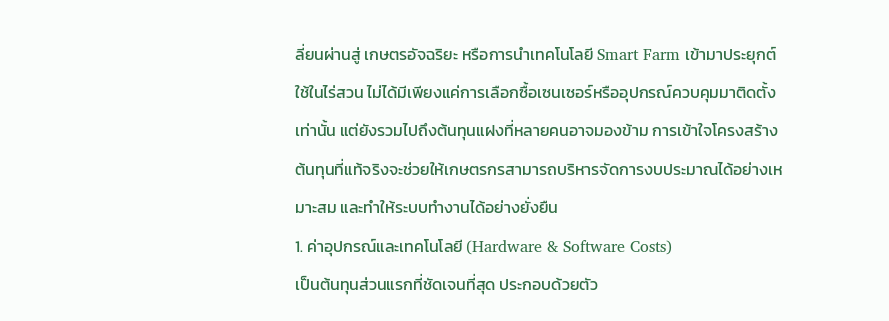ลี่ยนผ่านสู่ เกษตรอัจฉริยะ หรือการนำเทคโนโลยี Smart Farm เข้ามาประยุกต์ใช้ในไร่สวน ไม่ได้มีเพียงแค่การเลือกซื้อเซนเซอร์หรืออุปกรณ์ควบคุมมาติดตั้งเท่านั้น แต่ยังรวมไปถึงต้นทุนแฝงที่หลายคนอาจมองข้าม การเข้าใจโครงสร้างต้นทุนที่แท้จริงจะช่วยให้เกษตรกรสามารถบริหารจัดการงบประมาณได้อย่างเหมาะสม และทำให้ระบบทำงานได้อย่างยั่งยืน
1. ค่าอุปกรณ์และเทคโนโลยี (Hardware & Software Costs)
เป็นต้นทุนส่วนแรกที่ชัดเจนที่สุด ประกอบด้วยตัว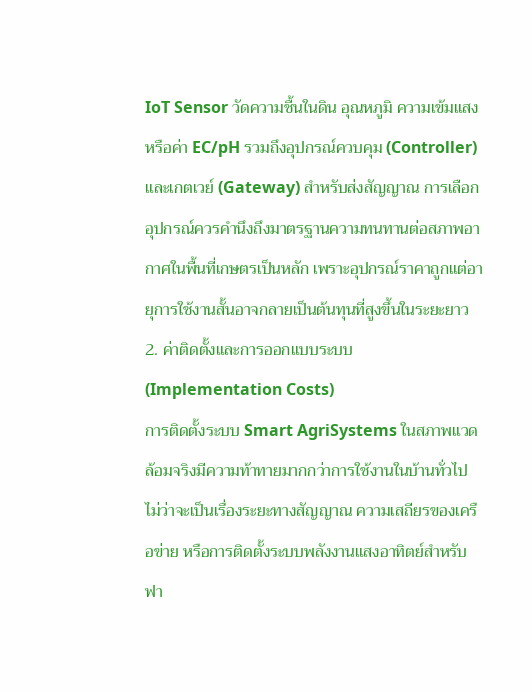IoT Sensor วัดความชื้นในดิน อุณหภูมิ ความเข้มแสง หรือค่า EC/pH รวมถึงอุปกรณ์ควบคุม (Controller) และเกตเวย์ (Gateway) สำหรับส่งสัญญาณ การเลือกอุปกรณ์ควรคำนึงถึงมาตรฐานความทนทานต่อสภาพอากาศในพื้นที่เกษตรเป็นหลัก เพราะอุปกรณ์ราคาถูกแต่อายุการใช้งานสั้นอาจกลายเป็นต้นทุนที่สูงขึ้นในระยะยาว
2. ค่าติดตั้งและการออกแบบระบบ (Implementation Costs)
การติดตั้งระบบ Smart AgriSystems ในสภาพแวดล้อมจริงมีความท้าทายมากกว่าการใช้งานในบ้านทั่วไป ไม่ว่าจะเป็นเรื่องระยะทางสัญญาณ ความเสถียรของเครือข่าย หรือการติดตั้งระบบพลังงานแสงอาทิตย์สำหรับฟา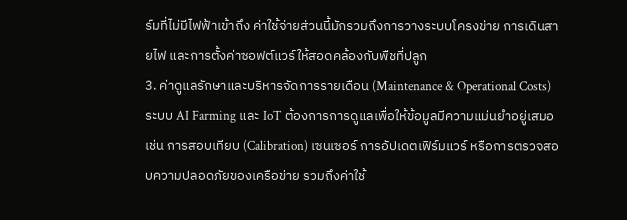ร์มที่ไม่มีไฟฟ้าเข้าถึง ค่าใช้จ่ายส่วนนี้มักรวมถึงการวางระบบโครงข่าย การเดินสายไฟ และการตั้งค่าซอฟต์แวร์ให้สอดคล้องกับพืชที่ปลูก
3. ค่าดูแลรักษาและบริหารจัดการรายเดือน (Maintenance & Operational Costs)
ระบบ AI Farming และ IoT ต้องการการดูแลเพื่อให้ข้อมูลมีความแม่นยำอยู่เสมอ เช่น การสอบเทียบ (Calibration) เซนเซอร์ การอัปเดตเฟิร์มแวร์ หรือการตรวจสอบความปลอดภัยของเครือข่าย รวมถึงค่าใช้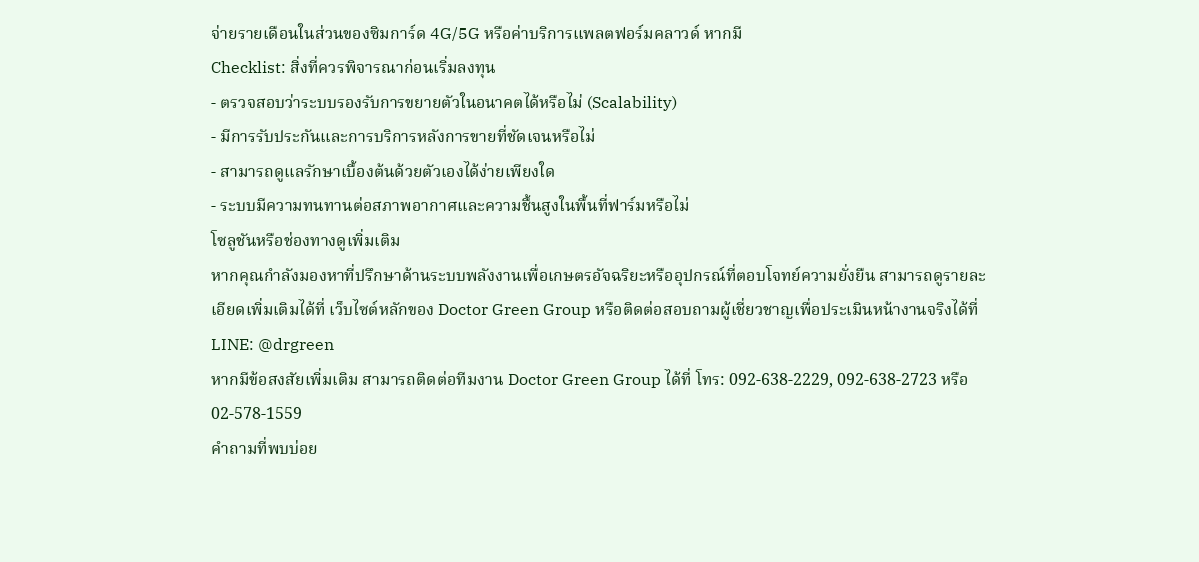จ่ายรายเดือนในส่วนของซิมการ์ด 4G/5G หรือค่าบริการแพลตฟอร์มคลาวด์ หากมี
Checklist: สิ่งที่ควรพิจารณาก่อนเริ่มลงทุน
- ตรวจสอบว่าระบบรองรับการขยายตัวในอนาคตได้หรือไม่ (Scalability)
- มีการรับประกันและการบริการหลังการขายที่ชัดเจนหรือไม่
- สามารถดูแลรักษาเบื้องต้นด้วยตัวเองได้ง่ายเพียงใด
- ระบบมีความทนทานต่อสภาพอากาศและความชื้นสูงในพื้นที่ฟาร์มหรือไม่
โซลูชันหรือช่องทางดูเพิ่มเติม
หากคุณกำลังมองหาที่ปรึกษาด้านระบบพลังงานเพื่อเกษตรอัจฉริยะหรืออุปกรณ์ที่ตอบโจทย์ความยั่งยืน สามารถดูรายละเอียดเพิ่มเติมได้ที่ เว็บไซต์หลักของ Doctor Green Group หรือติดต่อสอบถามผู้เชี่ยวชาญเพื่อประเมินหน้างานจริงได้ที่ LINE: @drgreen
หากมีข้อสงสัยเพิ่มเติม สามารถติดต่อทีมงาน Doctor Green Group ได้ที่ โทร: 092-638-2229, 092-638-2723 หรือ 02-578-1559
คำถามที่พบบ่อย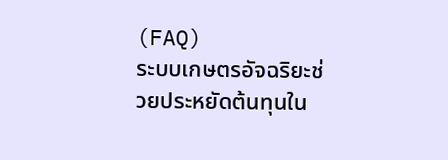(FAQ)
ระบบเกษตรอัจฉริยะช่วยประหยัดต้นทุนใน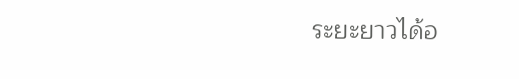ระยะยาวได้อ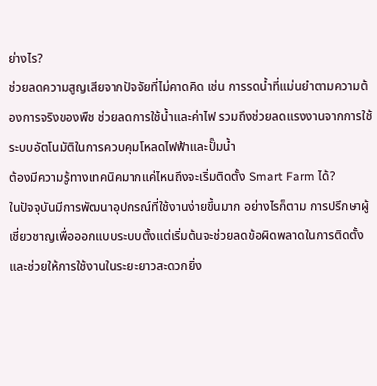ย่างไร?
ช่วยลดความสูญเสียจากปัจจัยที่ไม่คาดคิด เช่น การรดน้ำที่แม่นยำตามความต้องการจริงของพืช ช่วยลดการใช้น้ำและค่าไฟ รวมถึงช่วยลดแรงงานจากการใช้ระบบอัตโนมัติในการควบคุมโหลดไฟฟ้าและปั๊มน้ำ
ต้องมีความรู้ทางเทคนิคมากแค่ไหนถึงจะเริ่มติดตั้ง Smart Farm ได้?
ในปัจจุบันมีการพัฒนาอุปกรณ์ที่ใช้งานง่ายขึ้นมาก อย่างไรก็ตาม การปรึกษาผู้เชี่ยวชาญเพื่อออกแบบระบบตั้งแต่เริ่มต้นจะช่วยลดข้อผิดพลาดในการติดตั้งและช่วยให้การใช้งานในระยะยาวสะดวกยิ่ง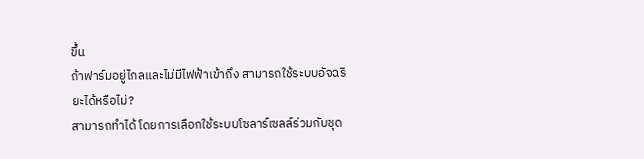ขึ้น
ถ้าฟาร์มอยู่ไกลและไม่มีไฟฟ้าเข้าถึง สามารถใช้ระบบอัจฉริยะได้หรือไม่?
สามารถทำได้ โดยการเลือกใช้ระบบโซลาร์เซลล์ร่วมกับชุด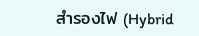สำรองไฟ (Hybrid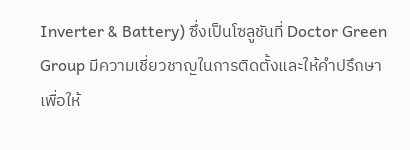Inverter & Battery) ซึ่งเป็นโซลูชันที่ Doctor Green Group มีความเชี่ยวชาญในการติดตั้งและให้คำปรึกษา เพื่อให้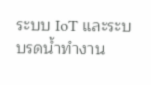ระบบ IoT และระบบรดน้ำทำงาน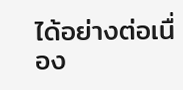ได้อย่างต่อเนื่อง